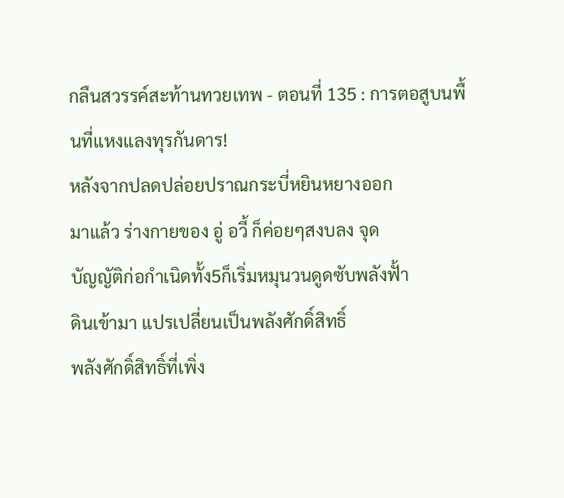กลืนสวรรค์สะท้านทวยเทพ - ตอนที่ 135 : การตอสูบนพื้นที่แหงแลงทุรกันดาร!
หลังจากปลดปล่อยปราณกระบี่หยินหยางออก
มาแล้ว ร่างกายของ อู่ อวี้ ก็ค่อยๆสงบลง จุด
บัญญัติก่อกำเนิดทั้ง5ก็เริ่มหมุนวนดูดซับพลังฟั้า
ดินเข้ามา แปรเปลี่ยนเป็นพลังศักดิ์สิทธิ์
พลังศักดิ์สิทธิ์ที่เพิ่ง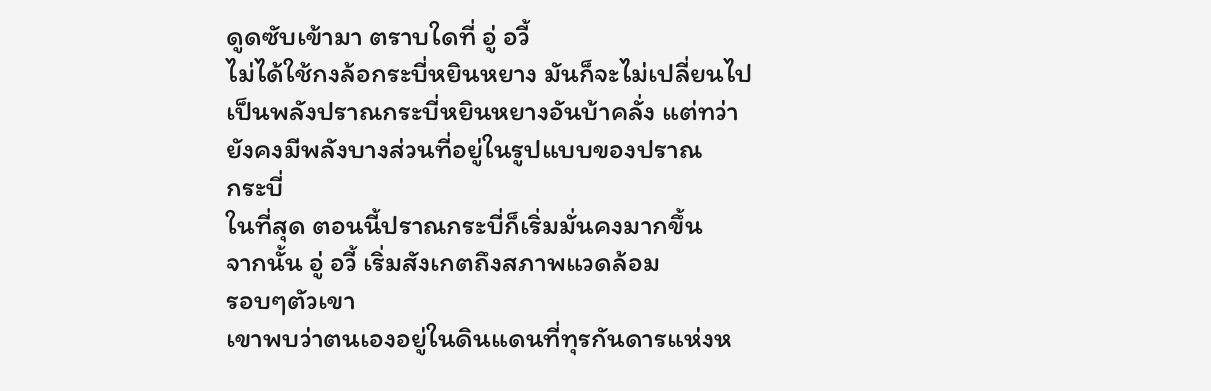ดูดซับเข้ามา ตราบใดที่ อู่ อวี้
ไม่ได้ใช้กงล้อกระบี่หยินหยาง มันก็จะไม่เปลี่ยนไป
เป็นพลังปราณกระบี่หยินหยางอันบ้าคลั่ง แต่ทว่า
ยังคงมีพลังบางส่วนที่อยู่ในรูปแบบของปราณ
กระบี่
ในที่สุด ตอนนี้ปราณกระบี่ก็เริ่มมั่นคงมากขึ้น
จากนั้น อู่ อวี้ เริ่มสังเกตถึงสภาพแวดล้อม
รอบๆตัวเขา
เขาพบว่าตนเองอยู่ในดินแดนที่ทุรกันดารแห่งห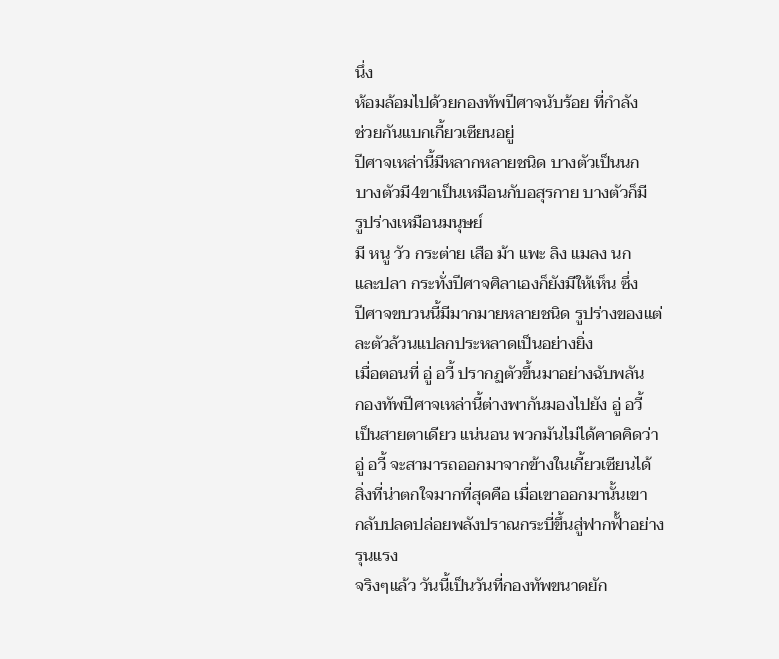นึ่ง
ห้อมล้อมไปด้วยกองทัพปีศาจนับร้อย ที่กำลัง
ช่วยกันแบกเกี้ยวเซียนอยู่
ปีศาจเหล่านี้มีหลากหลายชนิด บางตัวเป็นนก
บางตัวมี4ขาเป็นเหมือนกับอสุรกาย บางตัวก็มี
รูปร่างเหมือนมนุษย์
มี หนู วัว กระต่าย เสือ ม้า แพะ ลิง แมลง นก
และปลา กระทั่งปีศาจศิลาเองก็ยังมีให้เห็น ซึ่ง
ปีศาจขบวนนี้มีมากมายหลายชนิด รูปร่างของแต่
ละตัวล้วนแปลกประหลาดเป็นอย่างยิ่ง
เมื่อตอนที่ อู่ อวี้ ปรากฏตัวขึ้นมาอย่างฉับพลัน
กองทัพปีศาจเหล่านี้ต่างพากันมองไปยัง อู่ อวี้
เป็นสายตาเดียว แน่นอน พวกมันไม่ได้คาดคิดว่า
อู่ อวี้ จะสามารถออกมาจากข้างในเกี้ยวเซียนได้
สิ่งที่น่าตกใจมากที่สุดคือ เมื่อเขาออกมานั้นเขา
กลับปลดปล่อยพลังปราณกระบี่ขึ้นสู่ฟากฟั้าอย่าง
รุนแรง
จริงๆแล้ว วันนี้เป็นวันที่กองทัพขนาดยัก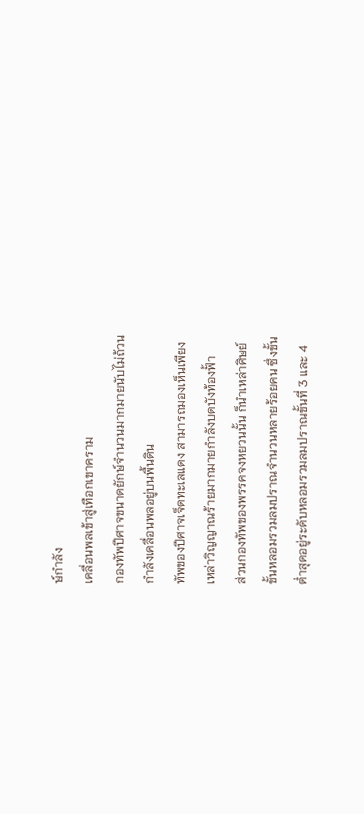ษ์กำลัง
เคลื่อนพลเข้าสู่เทือกเขาคราม
กองทัพปีศาจขนาดยักษ์จำนวนมากมายนับไม่ถ้วน
กำลังเคลื่อนพลอยู่บนพื้นดิน
ทัพของปีศาจเจ็ดทะเลแดง สามารถมองเห็นเพียง
เหล่าวิญญาณร้ายมากมายกำลังบดบังท้องฟั้า
ส่วนกองทัพของพรรคจงหยวนนั้น ก็นำเหล่าศิษย์
ขั้นหลอมรวมลมปราณจำนวนหลายร้อยคน ซึ่งขั้น
ต่ำสุดอยู่ระดับหลอมรวมลมปราณขั้นที่ 3 และ 4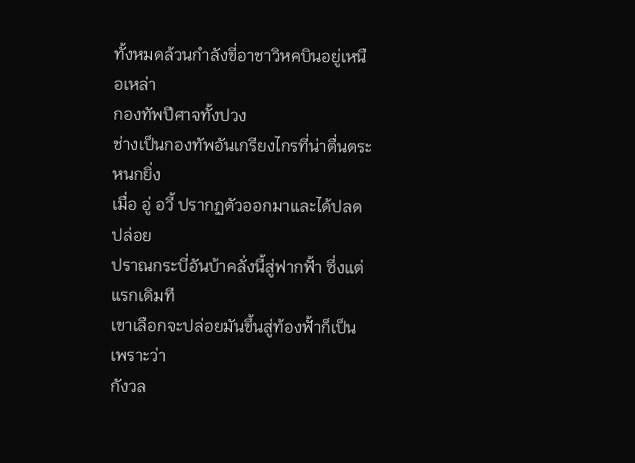ทั้งหมดล้วนกำลังขี่อาชาวิหคบินอยู่เหนือเหล่า
กองทัพปีศาจทั้งปวง
ช่างเป็นกองทัพอันเกรียงไกรที่น่าตื่นตระหนกยิ่ง
เมื่อ อู่ อวี้ ปรากฏตัวออกมาและได้ปลดปล่อย
ปราณกระบี่อันบ้าคลั่งนี้สู่ฟากฟั้า ซึ่งแต่แรกเดิมที
เขาเลือกจะปล่อยมันขึ้นสู่ท้องฟั้าก็เป็นเพราะว่า
กังวล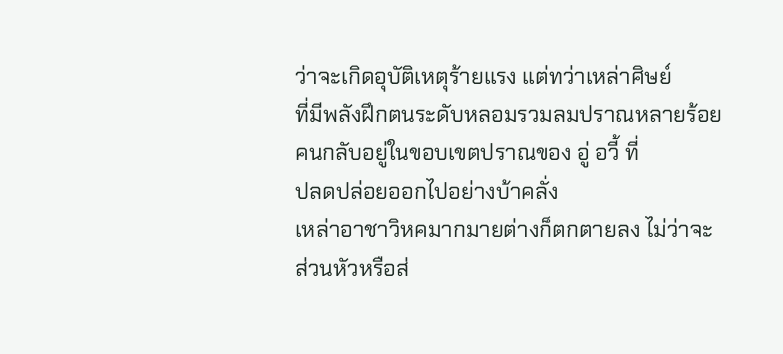ว่าจะเกิดอุบัติเหตุร้ายแรง แต่ทว่าเหล่าศิษย์
ที่มีพลังฝึกตนระดับหลอมรวมลมปราณหลายร้อย
คนกลับอยู่ในขอบเขตปราณของ อู่ อวี้ ที่
ปลดปล่อยออกไปอย่างบ้าคลั่ง
เหล่าอาชาวิหคมากมายต่างก็ตกตายลง ไม่ว่าจะ
ส่วนหัวหรือส่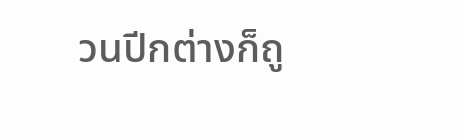วนปีกต่างก็ถู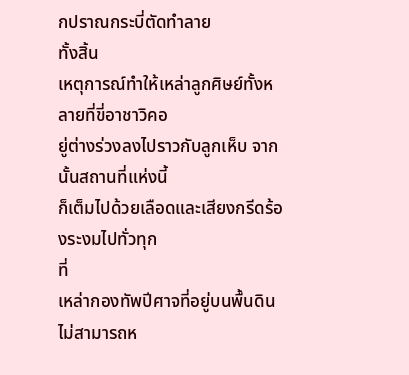กปราณกระบี่ตัดทำลาย
ทั้งสิ้น
เหตุการณ์ทำให้เหล่าลูกศิษย์ทั้งหลายที่ขี่อาชาวิคอ
ยู่ต่างร่วงลงไปราวกับลูกเห็บ จากนั้นสถานที่แห่งนี้
ก็เต็มไปด้วยเลือดและเสียงกรีดร้องระงมไปทั่วทุก
ที่
เหล่ากองทัพปีศาจที่อยู่บนพื้นดินไม่สามารถห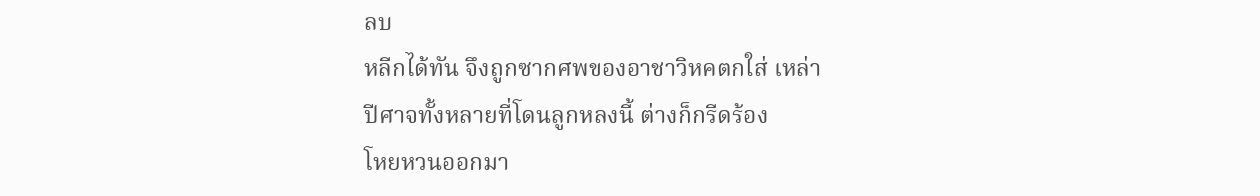ลบ
หลีกได้ทัน จึงถูกซากศพของอาชาวิหคตกใส่ เหล่า
ปีศาจทั้งหลายที่โดนลูกหลงนี้ ต่างก็กรีดร้อง
โหยหวนออกมา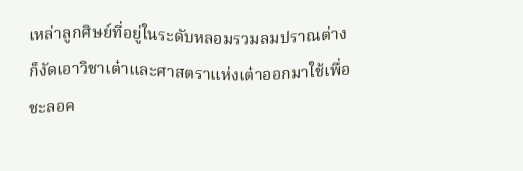เหล่าลูกศิษย์ที่อยู่ในระดับหลอมรวมลมปราณต่าง
ก็งัดเอาวิชาเต๋าและศาสตราแห่งเต๋าออกมาใช้เพื่อ
ชะลอค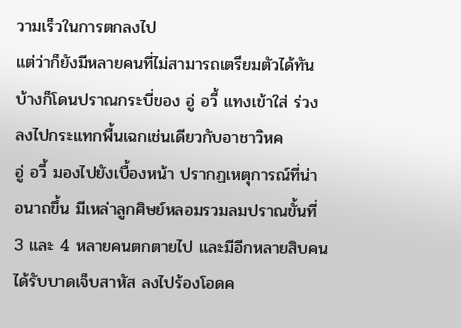วามเร็วในการตกลงไป
แต่ว่าก็ยังมีหลายคนที่ไม่สามารถเตรียมตัวได้ทัน
บ้างก็โดนปราณกระบี่ของ อู่ อวี้ แทงเข้าใส่ ร่วง
ลงไปกระแทกพื้นเฉกเช่นเดียวกับอาชาวิหค
อู่ อวี้ มองไปยังเบื้องหน้า ปรากฏเหตุการณ์ที่น่า
อนาถขึ้น มีเหล่าลูกศิษย์หลอมรวมลมปราณขั้นที่
3 และ 4 หลายคนตกตายไป และมีอีกหลายสิบคน
ได้รับบาดเจ็บสาหัส ลงไปร้องโอดค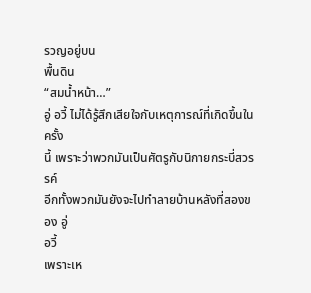รวญอยู่บน
พื้นดิน
“สมน้ำหน้า…”
อู่ อวี้ ไม่ได้รู้สึกเสียใจกับเหตุการณ์ที่เกิดขึ้นในครั้ง
นี้ เพราะว่าพวกมันเป็นศัตรูกับนิกายกระบี่สวรรค์
อีกทั้งพวกมันยังจะไปทำลายบ้านหลังที่สองของ อู่
อวี้
เพราะเห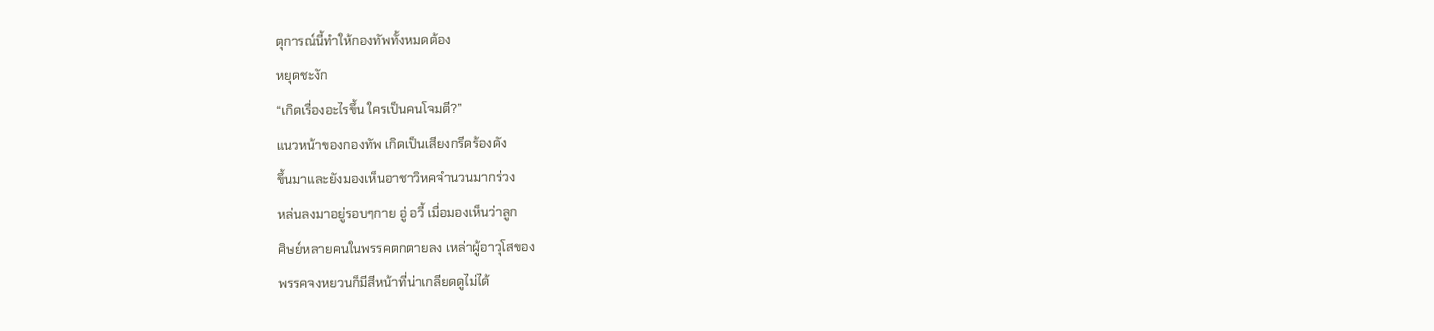ตุการณ์นี้ทำให้กองทัพทั้งหมดต้อง
หยุดชะงัก
“เกิดเรื่องอะไรขึ้น ใครเป็นคนโจมตี?”
แนวหน้าของกองทัพ เกิดเป็นเสียงกรีดร้องดัง
ขึ้นมาและยังมองเห็นอาชาวิหคจำนวนมากร่วง
หล่นลงมาอยู่รอบๆกาย อู่ อวี้ เมื่อมองเห็นว่าลูก
ศิษย์หลายคนในพรรคตกตายลง เหล่าผู้อาวุโสของ
พรรคจงหยวนก็มีสีหน้าที่น่าเกลียดดูไม่ได้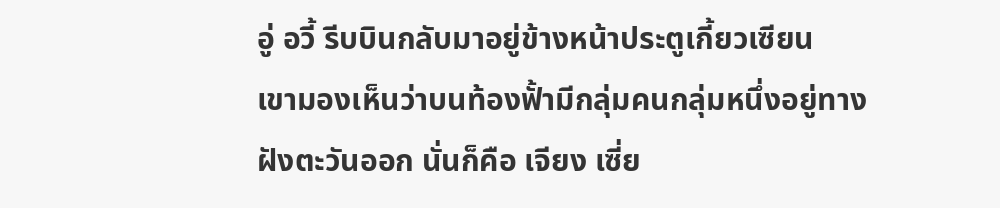อู่ อวี้ รีบบินกลับมาอยู่ข้างหน้าประตูเกี้ยวเซียน
เขามองเห็นว่าบนท้องฟั้ามีกลุ่มคนกลุ่มหนึ่งอยู่ทาง
ฝังตะวันออก นั่นก็คือ เจียง เซี่ย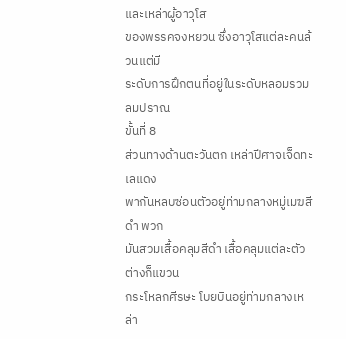และเหล่าผู้อาวุโส
ของพรรคจงหยวน ซึ่งอาวุโสแต่ละคนล้วนแต่มี
ระดับการฝึกตนที่อยู่ในระดับหลอมรวมลมปราณ
ขั้นที่ 8
ส่วนทางด้านตะวันตก เหล่าปีศาจเจ็ดทะเลแดง
พากันหลบซ่อนตัวอยู่ท่ามกลางหมู่เมฆสีดำ พวก
มันสวมเสื้อคลุมสีดำ เสื้อคลุมแต่ละตัวต่างก็แขวน
กระโหลกศีรษะ โบยบินอยู่ท่ามกลางเหล่า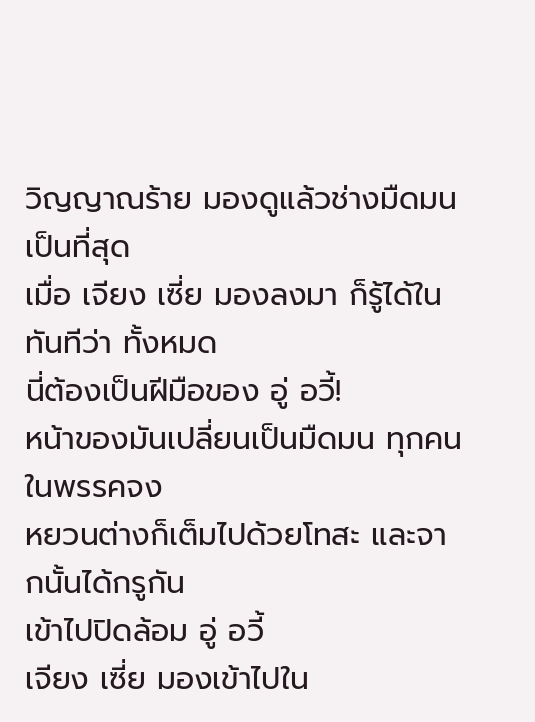วิญญาณร้าย มองดูแล้วช่างมืดมนเป็นที่สุด
เมื่อ เจียง เซี่ย มองลงมา ก็รู้ได้ในทันทีว่า ทั้งหมด
นี่ต้องเป็นฝีมือของ อู่ อวี้!
หน้าของมันเปลี่ยนเป็นมืดมน ทุกคนในพรรคจง
หยวนต่างก็เต็มไปด้วยโทสะ และจากนั้นได้กรูกัน
เข้าไปปิดล้อม อู่ อวี้
เจียง เซี่ย มองเข้าไปใน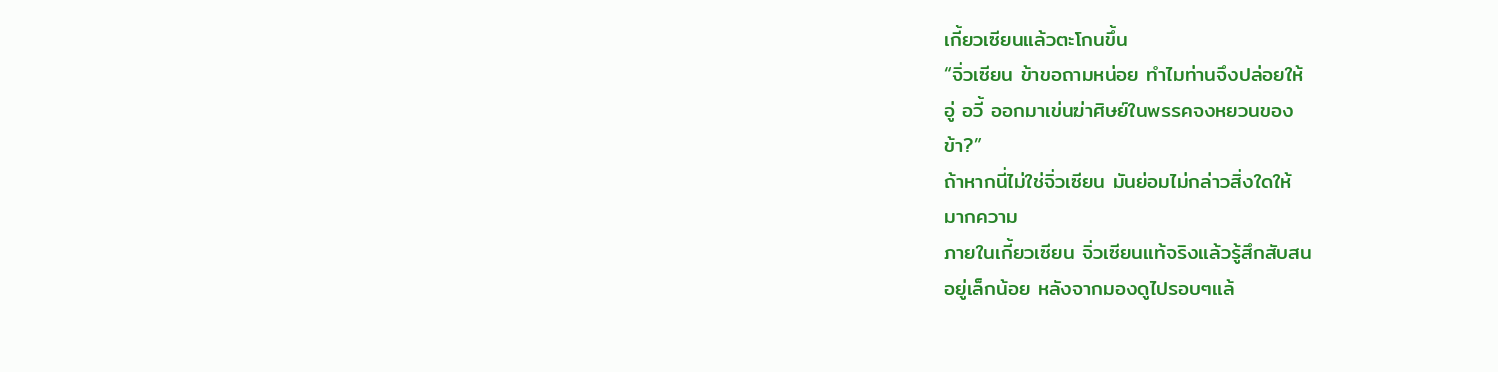เกี้ยวเซียนแล้วตะโกนขึ้น
“จิ่วเซียน ข้าขอถามหน่อย ทำไมท่านจึงปล่อยให้
อู่ อวี้ ออกมาเข่นฆ่าศิษย์ในพรรคจงหยวนของ
ข้า?”
ถ้าหากนี่ไม่ใช่จิ่วเซียน มันย่อมไม่กล่าวสิ่งใดให้
มากความ
ภายในเกี้ยวเซียน จิ่วเซียนแท้จริงแล้วรู้สึกสับสน
อยู่เล็กน้อย หลังจากมองดูไปรอบๆแล้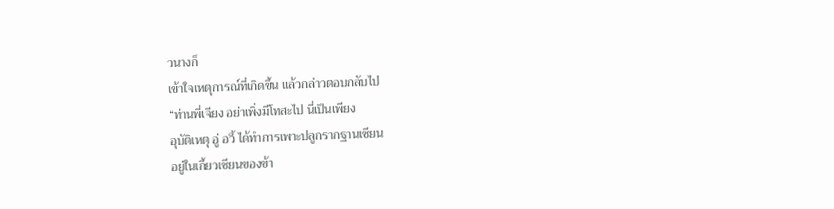วนางก็
เข้าใจเหตุการณ์ที่เกิดขึ้น แล้วกล่าวตอบกลับไป
“ท่านพี่เจียง อย่าเพิ่งมีโทสะไป นี่เป็นเพียง
อุบัติเหตุ อู่ อวี้ ได้ทำการเพาะปลูกรากฐานเซียน
อยู่ในเกี้ยวเซียนของข้า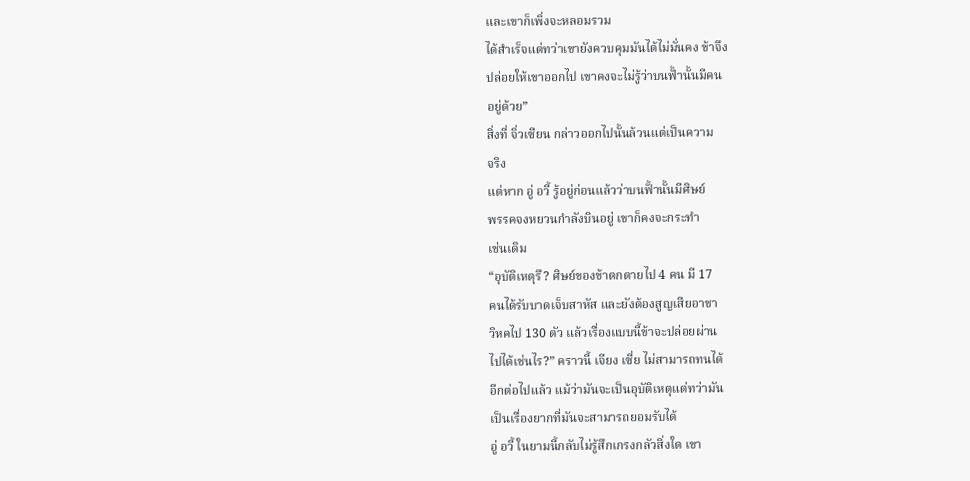และเขาก็เพิ่งจะหลอมรวม
ได้สำเร็จแต่ทว่าเขายังควบคุมมันได้ไม่มั่นคง ข้าจึง
ปล่อยให้เขาออกไป เขาคงจะไม่รู้ว่าบนฟั้านั้นมีคน
อยู่ด้วย”
สิ่งที่ จิ่วเซียน กล่าวออกไปนั้นล้วนแต่เป็นความ
จริง
แต่หาก อู่ อวี้ รู้อยู่ก่อนแล้วว่าบนฟั้านั้นมีศิษย์
พรรคจงหยวนกำลังบินอยู่ เขาก็คงจะกระทำ
เช่นเดิม
“อุบัติเหตุรึ? ศิษย์ของข้าตกตายไป 4 คน มี 17
คนได้รับบาดเจ็บสาหัส และยังต้องสูญเสียอาชา
วิหคไป 130 ตัว แล้วเรื่องแบบนี้ข้าจะปล่อยผ่าน
ไปได้เช่นไร?” คราวนี้ เจียง เซี่ย ไม่สามารถทนได้
อีกต่อไปแล้ว แม้ว่ามันจะเป็นอุบัติเหตุแต่ทว่ามัน
เป็นเรื่องยากที่มันจะสามารถยอมรับได้
อู่ อวี้ ในยามนี้กลับไม่รู้สึกเกรงกลัวสิ่งใด เขา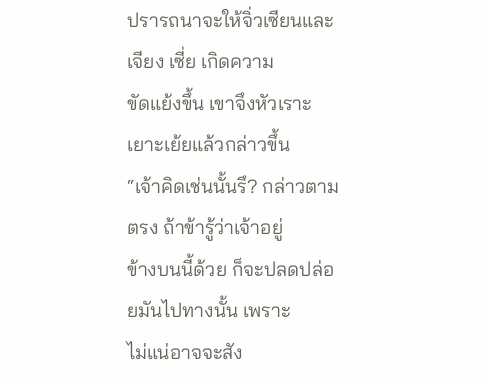ปรารถนาจะให้จิ่วเซียนและ เจียง เซี่ย เกิดความ
ขัดแย้งขึ้น เขาจึงหัวเราะเยาะเย้ยแล้วกล่าวขึ้น
“เจ้าคิดเช่นนั้นรึ? กล่าวตามตรง ถ้าข้ารู้ว่าเจ้าอยู่
ข้างบนนี้ด้วย ก็จะปลดปล่อยมันไปทางนั้น เพราะ
ไม่แน่อาจจะสัง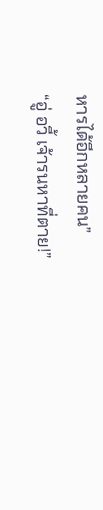หารได้อีกหลายคน”
“อู่ อวี้ เจ้ารนหาที่ตาย!”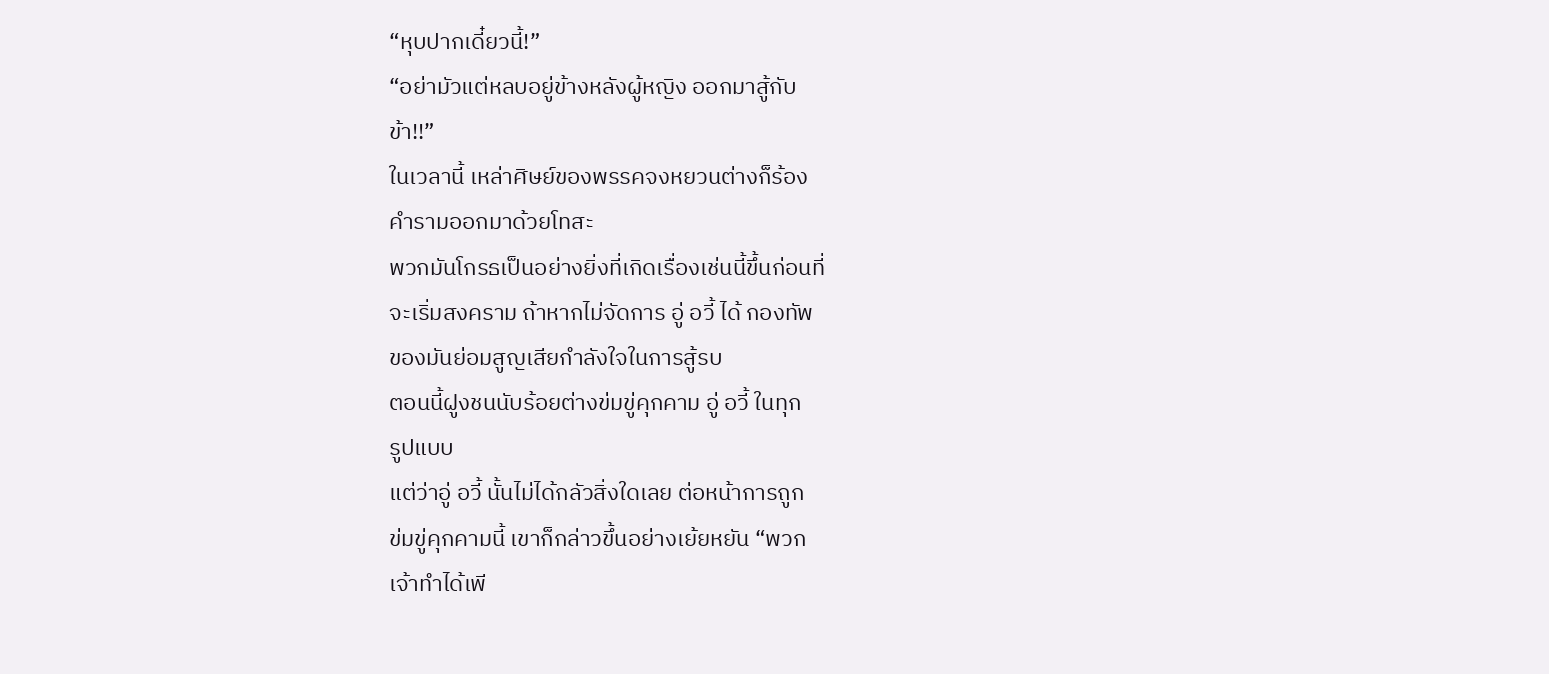“หุบปากเดี๋ยวนี้!”
“อย่ามัวแต่หลบอยู่ข้างหลังผู้หญิง ออกมาสู้กับ
ข้า!!”
ในเวลานี้ เหล่าศิษย์ของพรรคจงหยวนต่างก็ร้อง
คำรามออกมาด้วยโทสะ
พวกมันโกรธเป็นอย่างยิ่งที่เกิดเรื่องเช่นนี้ขึ้นก่อนที่
จะเริ่มสงคราม ถ้าหากไม่จัดการ อู่ อวี้ ได้ กองทัพ
ของมันย่อมสูญเสียกำลังใจในการสู้รบ
ตอนนี้ฝูงชนนับร้อยต่างข่มขู่คุกคาม อู่ อวี้ ในทุก
รูปแบบ
แต่ว่าอู่ อวี้ นั้นไม่ได้กลัวสิ่งใดเลย ต่อหน้าการถูก
ข่มขู่คุกคามนี้ เขาก็กล่าวขึ้นอย่างเย้ยหยัน “พวก
เจ้าทำได้เพี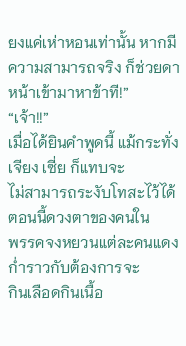ยงแค่เห่าหอนเท่านั้น หากมี
ความสามารถจริง ก็ช่วยดาหน้าเข้ามาหาข้าที!”
“เจ้า!!”
เมื่อได้ยินคำพูดนี้ แม้กระทั่ง เจียง เซี่ย ก็แทบจะ
ไม่สามารถระงับโทสะไว้ได้ ตอนนี้ดวงตาของคนใน
พรรคจงหยวนแต่ละคนแดงก่ำราวกับต้องการจะ
กินเลือดกินเนื้อ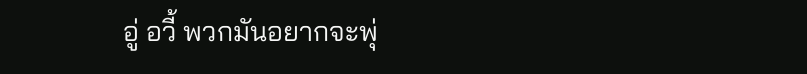อู่ อวี้ พวกมันอยากจะพุ่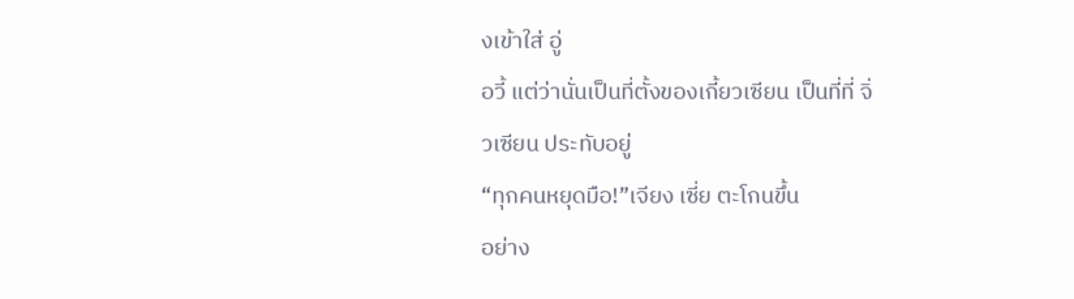งเข้าใส่ อู่
อวี้ แต่ว่านั่นเป็นที่ตั้งของเกี้ยวเซียน เป็นที่ที่ จิ่
วเซียน ประทับอยู่
“ทุกคนหยุดมือ!”เจียง เซี่ย ตะโกนขึ้น
อย่าง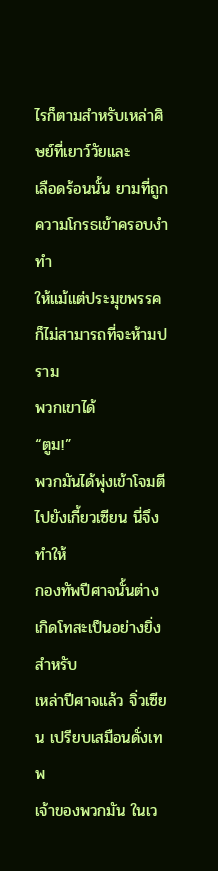ไรก็ตามสำหรับเหล่าศิษย์ที่เยาว์วัยและ
เลือดร้อนนั้น ยามที่ถูกความโกรธเข้าครอบงำ ทำ
ให้แม้แต่ประมุขพรรคก็ไม่สามารถที่จะห้ามปราม
พวกเขาได้
“ตูม!”
พวกมันได้พุ่งเข้าโจมตีไปยังเกี้ยวเซียน นี่จึงทำให้
กองทัพปีศาจนั้นต่างเกิดโทสะเป็นอย่างยิ่ง สำหรับ
เหล่าปีศาจแล้ว จิ่วเซียน เปรียบเสมือนดั่งเทพ
เจ้าของพวกมัน ในเว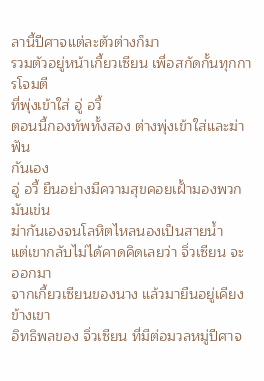ลานี้ปีศาจแต่ละตัวต่างก็มา
รวมตัวอยู่หน้าเกี้ยวเซียน เพื่อสกัดกั้นทุกการโจมตี
ที่พุ่งเข้าใส่ อู่ อวี้
ตอนนี้กองทัพทั้งสอง ต่างพุ่งเข้าใส่และฆ่าฟัน
กันเอง
อู่ อวี้ ยืนอย่างมีความสุขคอยเฝั้ามองพวกมันเข่น
ฆ่ากันเองจนโลหิตไหลนองเป็นสายน้ำ
แต่เขากลับไม่ได้คาดคิดเลยว่า จิ่วเซียน จะออกมา
จากเกี้ยวเซียนของนาง แล้วมายืนอยู่เคียงข้างเขา
อิทธิพลของ จิ่วเซียน ที่มีต่อมวลหมู่ปีศาจ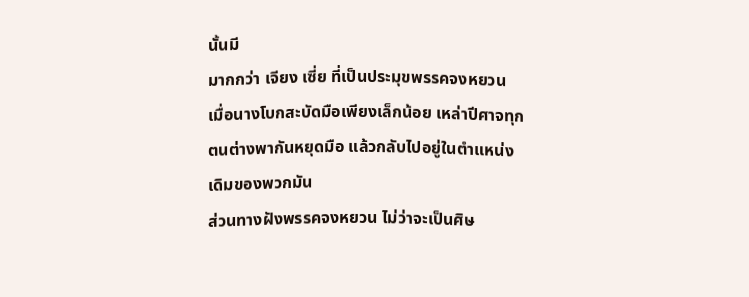นั้นมี
มากกว่า เจียง เซี่ย ที่เป็นประมุขพรรคจงหยวน
เมื่อนางโบกสะบัดมือเพียงเล็กน้อย เหล่าปีศาจทุก
ตนต่างพากันหยุดมือ แล้วกลับไปอยู่ในตำแหน่ง
เดิมของพวกมัน
ส่วนทางฝังพรรคจงหยวน ไม่ว่าจะเป็นศิษ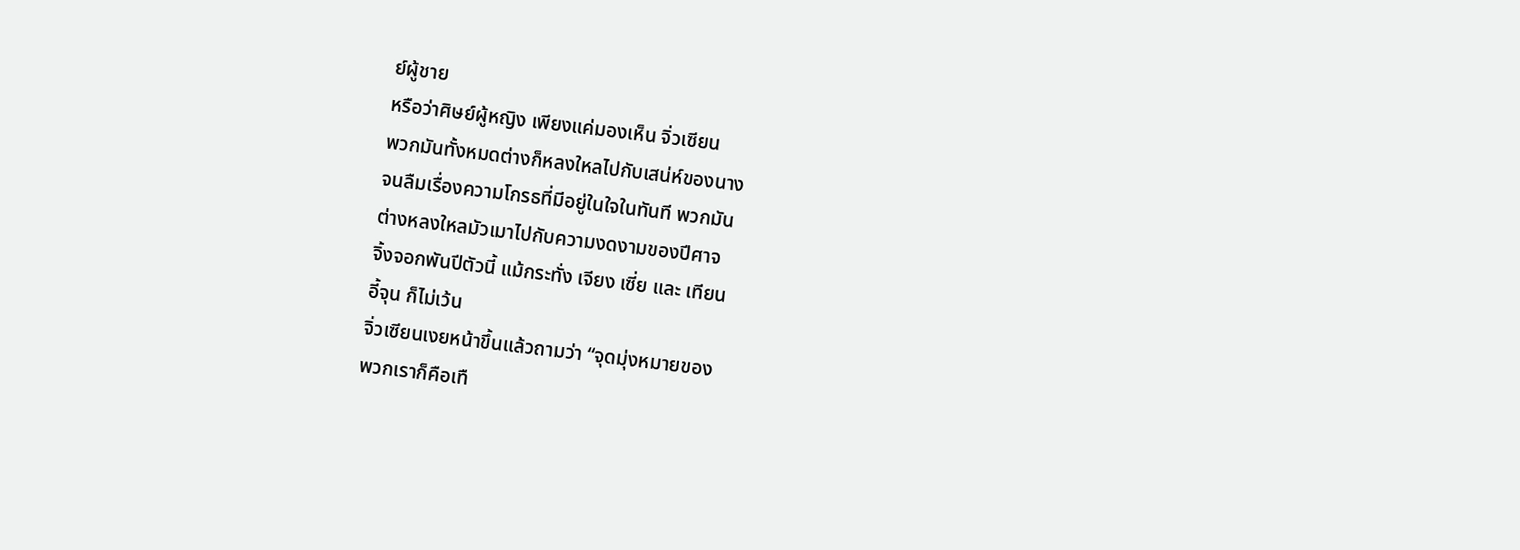ย์ผู้ชาย
หรือว่าศิษย์ผู้หญิง เพียงแค่มองเห็น จิ่วเซียน
พวกมันทั้งหมดต่างก็หลงใหลไปกับเสน่ห์ของนาง
จนลืมเรื่องความโกรธที่มีอยู่ในใจในทันที พวกมัน
ต่างหลงใหลมัวเมาไปกับความงดงามของปีศาจ
จิ้งจอกพันปีตัวนี้ แม้กระทั่ง เจียง เซี่ย และ เทียน
อี้จุน ก็ไม่เว้น
จิ่วเซียนเงยหน้าขึ้นแล้วถามว่า “จุดมุ่งหมายของ
พวกเราก็คือเทื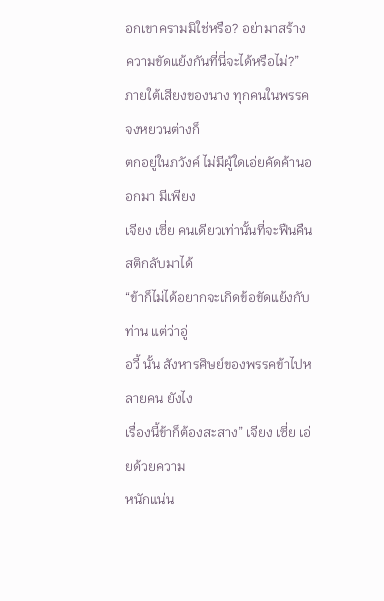อกเขาครามมิใช่หรือ? อย่ามาสร้าง
ความขัดแย้งกันที่นี่จะได้หรือไม่?”
ภายใต้เสียงของนาง ทุกคนในพรรคจงหยวนต่างก็
ตกอยู่ในภวังค์ ไม่มีผู้ใดเอ่ยคัดค้านออกมา มีเพียง
เจียง เซี่ย คนเดียวเท่านั้นที่จะฟืนคืนสติกลับมาได้
“ข้าก็ไม่ได้อยากจะเกิดข้อขัดแย้งกับท่าน แต่ว่าอู่
อวี้ นั้น สังหารศิษย์ของพรรคข้าไปหลายคน ยังไง
เรื่องนี้ข้าก็ต้องสะสาง” เจียง เซี่ย เอ่ยด้วยความ
หนักแน่น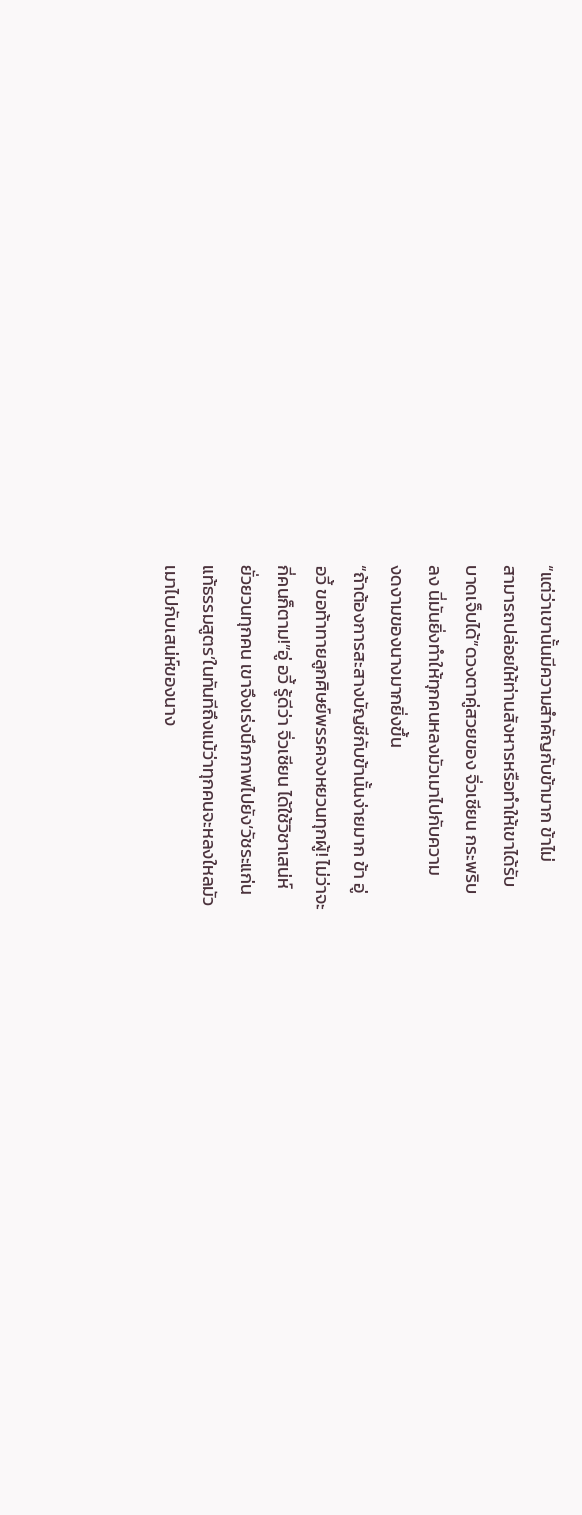“แต่ว่าเขานั้นมีความสำคัญกับข้ามาก ข้าไม่
สามารถปล่อยให้ท่านสังหารหรือทำให้เขาได้รับ
บาดเจ็บได้”ดวงตาคู่สวยของ จิ่วเซียน กระพริบ
ลง นี่มันยิ่งทำให้ทุกคนหลงมัวเมาไปกับความ
งดงามของนางมากยิ่งขึ้น
“ถ้าต้องการสะสางบัญชีกับข้านั้นง่ายมาก ข้า อู่
อวี้ ขอท้าทายลูกศิษย์พรรคจงหยวนทุกผู้! ไม่ว่าจะ
กี่คนก็ตาม!”อู่ อวี้ รู้ดีว่า จิ่วเซียน ได้ใช้วิชาเสน่ห์
ยั่วยวนทุกคน เขาจึงเร่งนึกภาพไปยัง‘วัชระแก่น
แท้ธรรมสูตร’ในทันทีถึงแม้ว่าทุกคนจะหลงใหลมัว
เมาไปกับเสน่ห์ของนาง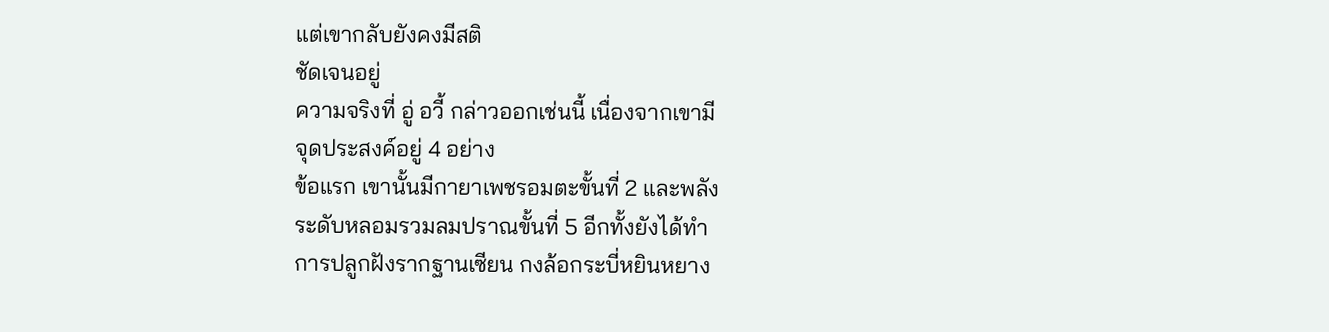แต่เขากลับยังคงมีสติ
ชัดเจนอยู่
ความจริงที่ อู่ อวี้ กล่าวออกเช่นนี้ เนื่องจากเขามี
จุดประสงค์อยู่ 4 อย่าง
ข้อแรก เขานั้นมีกายาเพชรอมตะขั้นที่ 2 และพลัง
ระดับหลอมรวมลมปราณขั้นที่ 5 อีกทั้งยังได้ทำ
การปลูกฝังรากฐานเซียน กงล้อกระบี่หยินหยาง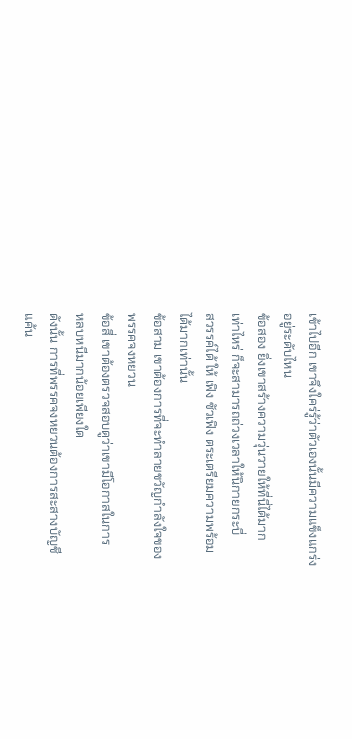เข้าไปอีก เขาจึงใคร่รู้ว่าตัวเองนั้นมีความแข็งแกร่ง
อยู่ระดับไหน
ข้อสอง ยิ่งเขาสร้างความวุ่นวายให้ที่นี่ได้มาก
เท่าไหร่ ก็จะสามารถถ่วงเวลาให้นิกายกระบี่
สวรรค์ได้ ให้ เฟิง ซัวเฟิง ตระเตรียมความพร้อม
ได้มากเท่านั้น
ข้อสาม เขาต้องการที่จะทำลายขวัญกำลังใจของ
พรรคจงหยวน
ข้อสี่ เขาต้องตรวจสอบดูว่าเขามีโอกาสในการ
หลบหนีมากน้อยเพียงใด
ดังนั้น การที่พรรคจงหยวนต้องการสะสางบัญชี
แค้น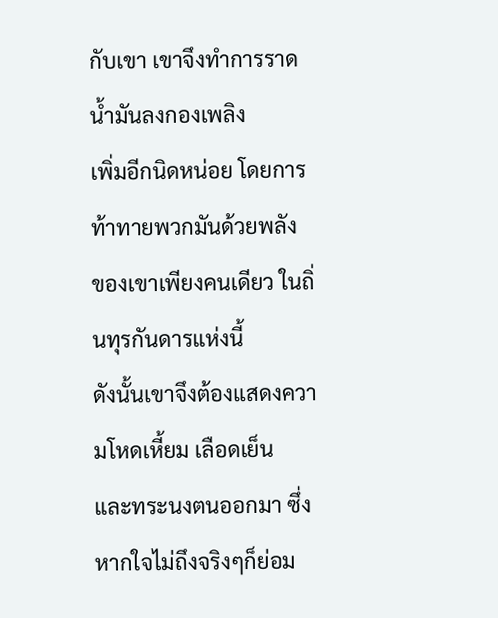กับเขา เขาจึงทำการราดน้ำมันลงกองเพลิง
เพิ่มอีกนิดหน่อย โดยการท้าทายพวกมันด้วยพลัง
ของเขาเพียงคนเดียว ในถิ่นทุรกันดารแห่งนี้
ดังนั้นเขาจึงต้องแสดงความโหดเหี้ยม เลือดเย็น
และทระนงตนออกมา ซึ่งหากใจไม่ถึงจริงๆก็ย่อม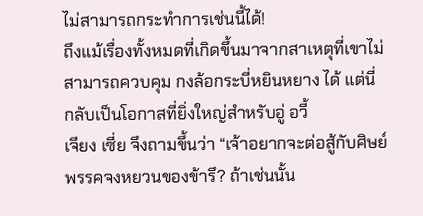ไม่สามารถกระทำการเช่นนี้ได้!
ถึงแม้เรื่องทั้งหมดที่เกิดขึ้นมาจากสาเหตุที่เขาไม่
สามารถควบคุม กงล้อกระบี่หยินหยาง ได้ แต่นี่
กลับเป็นโอกาสที่ยิ่งใหญ่สำหรับอู่ อวี้
เจียง เซี่ย จึงถามขึ้นว่า “เจ้าอยากจะต่อสู้กับศิษย์
พรรคจงหยวนของข้ารึ? ถ้าเช่นนั้น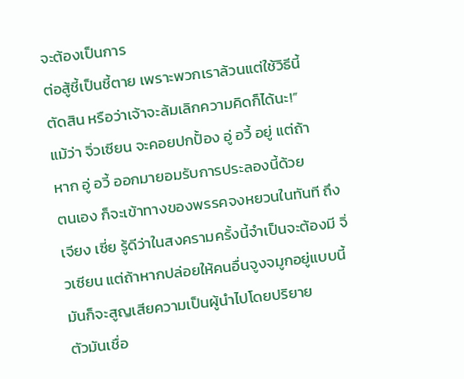จะต้องเป็นการ
ต่อสู้ชี้เป็นชี้ตาย เพราะพวกเราล้วนแต่ใช้วิธีนี้
ตัดสิน หรือว่าเจ้าจะล้มเลิกความคิดก็ได้นะ!”
แม้ว่า จิ่วเซียน จะคอยปกปั้อง อู่ อวี้ อยู่ แต่ถ้า
หาก อู่ อวี้ ออกมายอมรับการประลองนี้ด้วย
ตนเอง ก็จะเข้าทางของพรรคจงหยวนในทันที ถึง
เจียง เซี่ย รู้ดีว่าในสงครามครั้งนี้จำเป็นจะต้องมี จิ่
วเซียน แต่ถ้าหากปล่อยให้คนอื่นจูงจมูกอยู่แบบนี้
มันก็จะสูญเสียความเป็นผู้นำไปโดยปริยาย
ตัวมันเชื่อ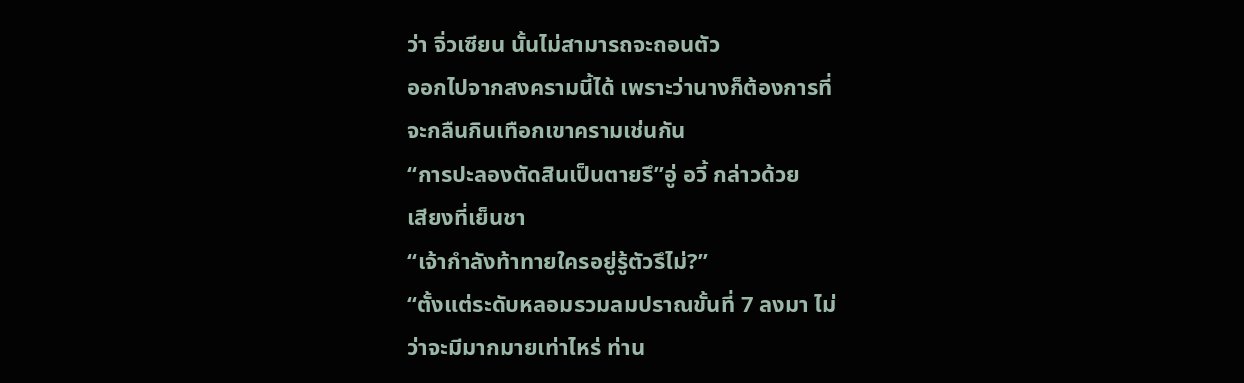ว่า จิ่วเซียน นั้นไม่สามารถจะถอนตัว
ออกไปจากสงครามนี้ได้ เพราะว่านางก็ต้องการที่
จะกลืนกินเทือกเขาครามเช่นกัน
“การปะลองตัดสินเป็นตายรึ”อู่ อวี้ กล่าวด้วย
เสียงที่เย็นชา
“เจ้ากำลังท้าทายใครอยู่รู้ตัวรึไม่?”
“ตั้งแต่ระดับหลอมรวมลมปราณขั้นที่ 7 ลงมา ไม่
ว่าจะมีมากมายเท่าไหร่ ท่าน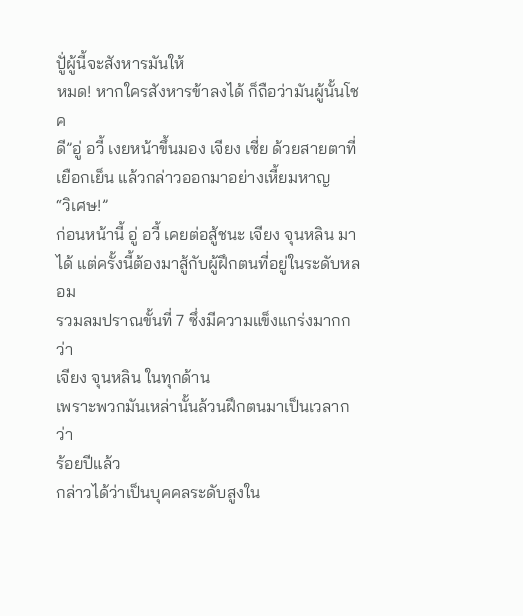ปูั่ผู้นี้จะสังหารมันให้
หมด! หากใครสังหารข้าลงได้ ก็ถือว่ามันผู้นั้นโชค
ดี”อู่ อวี้ เงยหน้าขึ้นมอง เจียง เซี่ย ด้วยสายตาที่
เยือกเย็น แล้วกล่าวออกมาอย่างเหี้ยมหาญ
“วิเศษ!”
ก่อนหน้านี้ อู่ อวี้ เคยต่อสู้ชนะ เจียง จุนหลิน มา
ได้ แต่ครั้งนี้ต้องมาสู้กับผู้ฝึกตนที่อยู่ในระดับหลอม
รวมลมปราณขั้นที่ 7 ซึ่งมีความแข็งแกร่งมากกว่า
เจียง จุนหลิน ในทุกด้าน
เพราะพวกมันเหล่านั้นล้วนฝึกตนมาเป็นเวลากว่า
ร้อยปีแล้ว
กล่าวได้ว่าเป็นบุคคลระดับสูงใน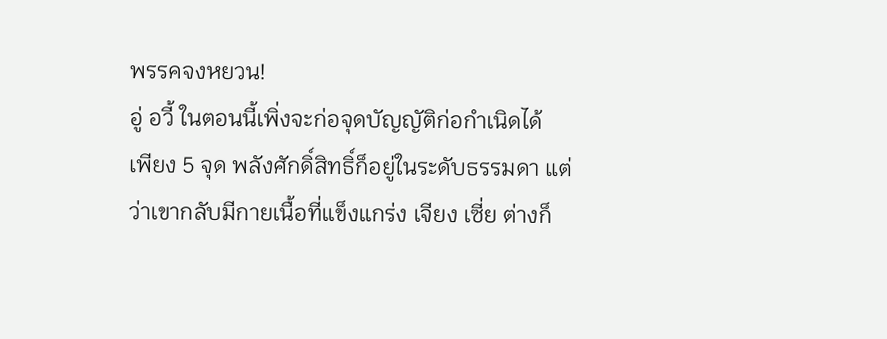พรรคจงหยวน!
อู่ อวี้ ในตอนนี้เพิ่งจะก่อจุดบัญญัติก่อกำเนิดได้
เพียง 5 จุด พลังศักดิ์สิทธิ์ก็อยู่ในระดับธรรมดา แต่
ว่าเขากลับมีกายเนื้อที่แข็งแกร่ง เจียง เซี่ย ต่างก็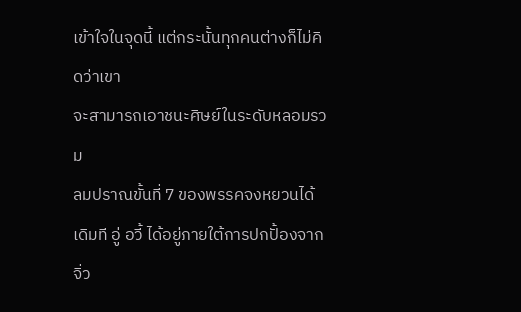เข้าใจในจุดนี้ แต่กระนั้นทุกคนต่างก็ไม่คิดว่าเขา
จะสามารถเอาชนะศิษย์ในระดับหลอมรวม
ลมปราณขั้นที่ 7 ของพรรคจงหยวนได้
เดิมที อู่ อวี้ ได้อยู่ภายใต้การปกปั้องจาก จิ่ว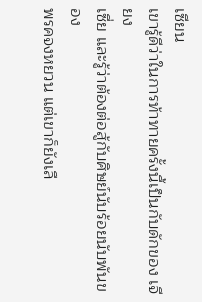เซียน
เขารู้ดีว่าในการท้าทายครั้งนี้เป็นกับดักของ เจียง
เซี่ย และรู้ว่าต้องต่อสู้กับศิษย์นับร้อยนับพันของ
พรคจงหยวน แต่เขาก็ยังเลื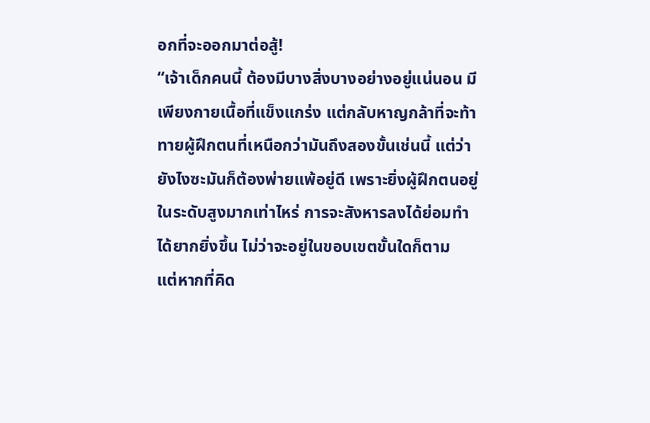อกที่จะออกมาต่อสู้!
“เจ้าเด็กคนนี้ ต้องมีบางสิ่งบางอย่างอยู่แน่นอน มี
เพียงกายเนื้อที่แข็งแกร่ง แต่กลับหาญกล้าที่จะท้า
ทายผู้ฝึกตนที่เหนือกว่ามันถึงสองขั้นเช่นนี้ แต่ว่า
ยังไงซะมันก็ต้องพ่ายแพ้อยู่ดี เพราะยิ่งผู้ฝึกตนอยู่
ในระดับสูงมากเท่าไหร่ การจะสังหารลงได้ย่อมทำ
ได้ยากยิ่งขึ้น ไม่ว่าจะอยู่ในขอบเขตขั้นใดก็ตาม
แต่หากที่คิด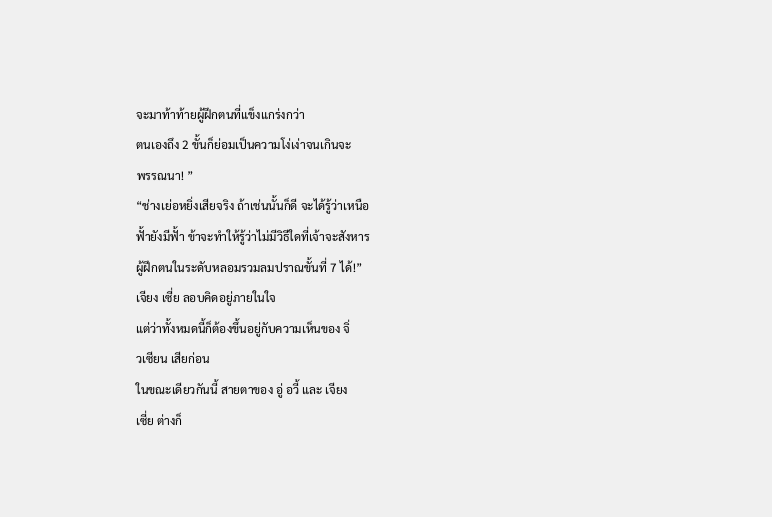จะมาท้าท้ายผู้ฝึกตนที่แข็งแกร่งกว่า
ตนเองถึง 2 ขั้นก็ย่อมเป็นความโง่เง่าจนเกินจะ
พรรณนา! ”
“ช่างเย่อหยิ่งเสียจริง ถ้าเช่นนั้นก็ดี จะได้รู้ว่าเหนือ
ฟั้ายังมีฟั้า ข้าจะทำให้รู้ว่าไม่มีวิธีใดที่เจ้าจะสังหาร
ผู้ฝึกตนในระดับหลอมรวมลมปราณขั้นที่ 7 ได้!”
เจียง เซี่ย ลอบคิดอยู่ภายในใจ
แต่ว่าทั้งหมดนี้ก็ต้องขึ้นอยู่กับความเห็นของ จิ่
วเซียน เสียก่อน
ในขณะเดียวกันนี้ สายตาของ อู่ อวี้ และ เจียง
เซี่ย ต่างก็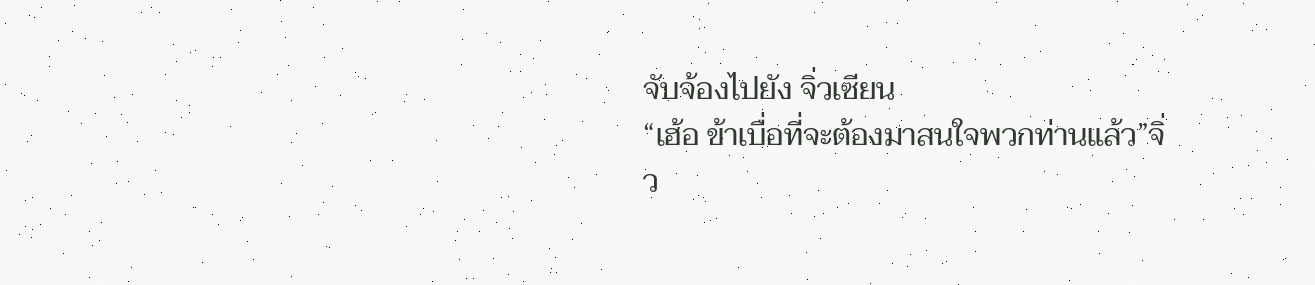จับจ้องไปยัง จิ่วเซียน
“เฮ้อ ข้าเบื่อที่จะต้องมาสนใจพวกท่านแล้ว”จิ่
ว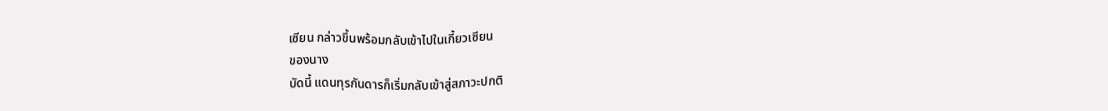เซียน กล่าวขึ้นพร้อมกลับเข้าไปในเกี้ยวเซียน
ของนาง
บัดนี้ แดนทุรกันดารก็เริ่มกลับเข้าสู่สภาวะปกติ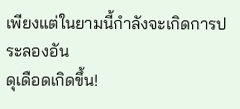เพียงแต่ในยามนี้กำลังจะเกิดการประลองอัน
ดุเดือดเกิดขึ้น!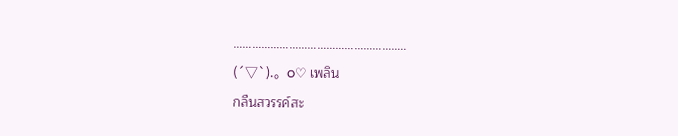………………………………………………..
(´▽`).。o♡ เพลิน
กลืนสวรรค์สะ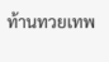ท้านทวยเทพ